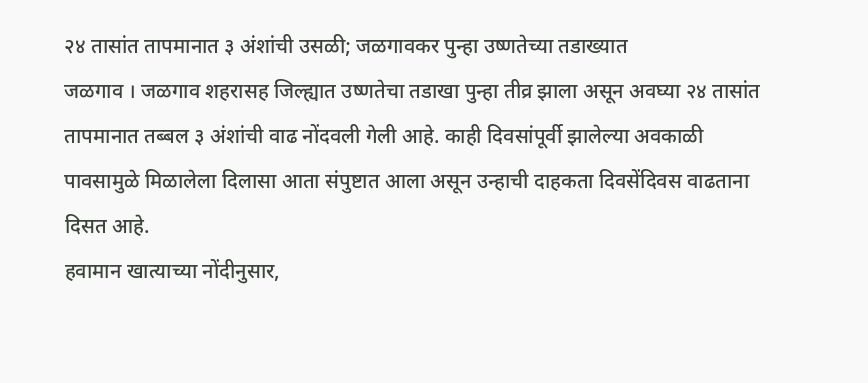२४ तासांत तापमानात ३ अंशांची उसळी; जळगावकर पुन्हा उष्णतेच्या तडाख्यात
जळगाव । जळगाव शहरासह जिल्ह्यात उष्णतेचा तडाखा पुन्हा तीव्र झाला असून अवघ्या २४ तासांत तापमानात तब्बल ३ अंशांची वाढ नोंदवली गेली आहे. काही दिवसांपूर्वी झालेल्या अवकाळी पावसामुळे मिळालेला दिलासा आता संपुष्टात आला असून उन्हाची दाहकता दिवसेंदिवस वाढताना दिसत आहे.
हवामान खात्याच्या नोंदीनुसार,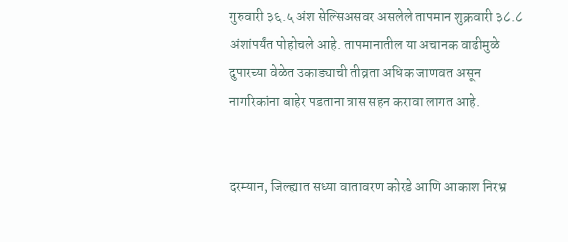गुरुवारी ३६.५ अंश सेल्सिअसवर असलेले तापमान शुक्रवारी ३८.८ अंशांपर्यंत पोहोचले आहे. तापमानातील या अचानक वाढीमुळे दुपारच्या वेळेत उकाड्याची तीव्रता अधिक जाणवत असून नागरिकांना बाहेर पडताना त्रास सहन करावा लागत आहे.


दरम्यान, जिल्ह्यात सध्या वातावरण कोरडे आणि आकाश निरभ्र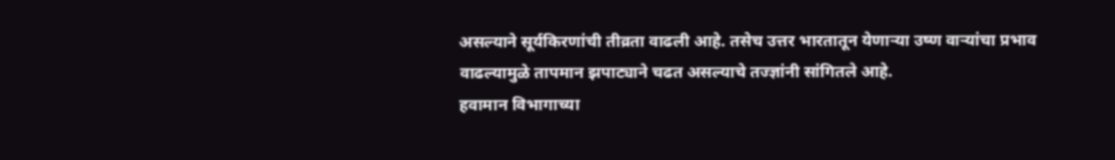असल्याने सूर्यकिरणांची तीव्रता वाढली आहे. तसेच उत्तर भारतातून येणाऱ्या उष्ण वाऱ्यांचा प्रभाव वाढल्यामुळे तापमान झपाट्याने चढत असल्याचे तज्ज्ञांनी सांगितले आहे.
हवामान विभागाच्या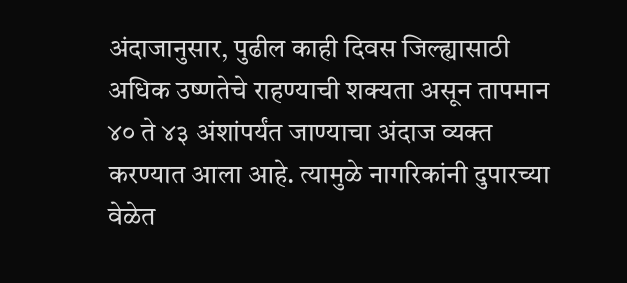अंदाजानुसार, पुढील काही दिवस जिल्ह्यासाठी अधिक उष्णतेचे राहण्याची शक्यता असून तापमान ४० ते ४३ अंशांपर्यंत जाण्याचा अंदाज व्यक्त करण्यात आला आहे. त्यामुळे नागरिकांनी दुपारच्या वेळेत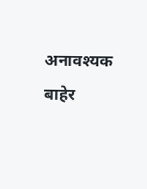अनावश्यक बाहेर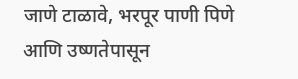जाणे टाळावे, भरपूर पाणी पिणे आणि उष्णतेपासून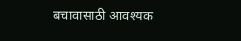बचावासाठी आवश्यक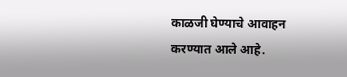काळजी घेण्याचे आवाहन करण्यात आले आहे.